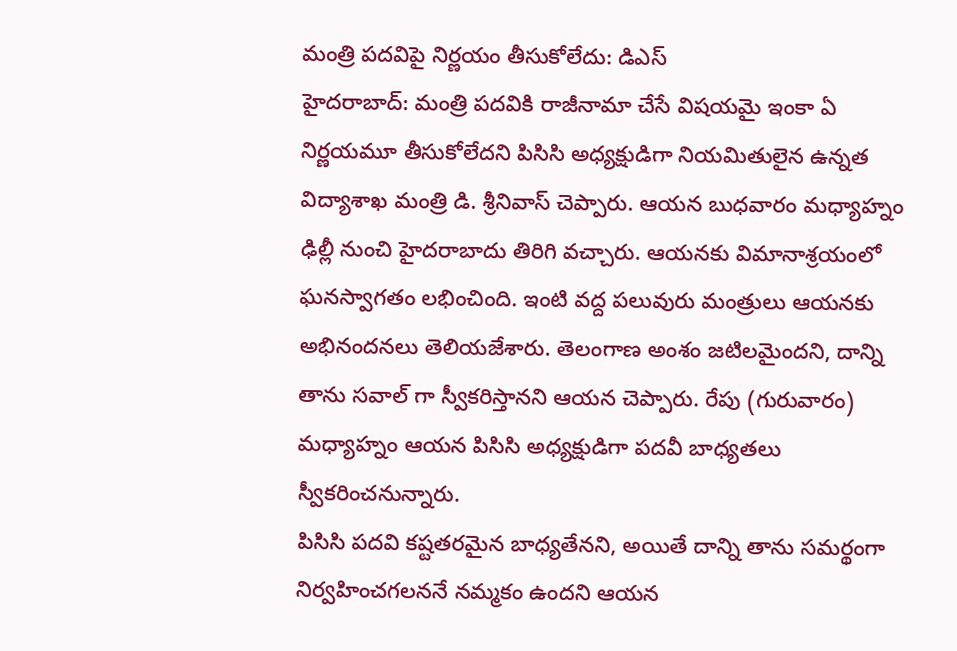మంత్రి పదవిపై నిర్ణయం తీసుకోలేదు: డిఎస్
హైదరాబాద్: మంత్రి పదవికి రాజీనామా చేసే విషయమై ఇంకా ఏ నిర్ణయమూ తీసుకోలేదని పిసిసి అధ్యక్షుడిగా నియమితులైన ఉన్నత విద్యాశాఖ మంత్రి డి. శ్రీనివాస్ చెప్పారు. ఆయన బుధవారం మధ్యాహ్నం ఢిల్లీ నుంచి హైదరాబాదు తిరిగి వచ్చారు. ఆయనకు విమానాశ్రయంలో ఘనస్వాగతం లభించింది. ఇంటి వద్ద పలువురు మంత్రులు ఆయనకు అభినందనలు తెలియజేశారు. తెలంగాణ అంశం జటిలమైందని, దాన్ని తాను సవాల్ గా స్వీకరిస్తానని ఆయన చెప్పారు. రేపు (గురువారం) మధ్యాహ్నం ఆయన పిసిసి అధ్యక్షుడిగా పదవీ బాధ్యతలు స్వీకరించనున్నారు.
పిసిసి పదవి కష్టతరమైన బాధ్యతేనని, అయితే దాన్ని తాను సమర్థంగా నిర్వహించగలననే నమ్మకం ఉందని ఆయన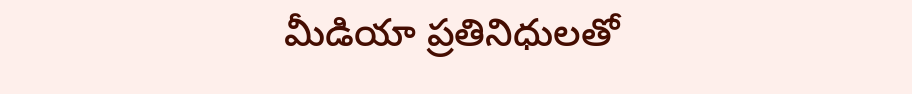మీడియా ప్రతినిధులతో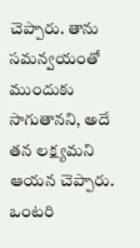చెప్పారు. తాను సమన్వయంతో ముందుకు సాగుతానని, అదే తన లక్ష్యమని ఆయన చెప్పారు. ఒంటరి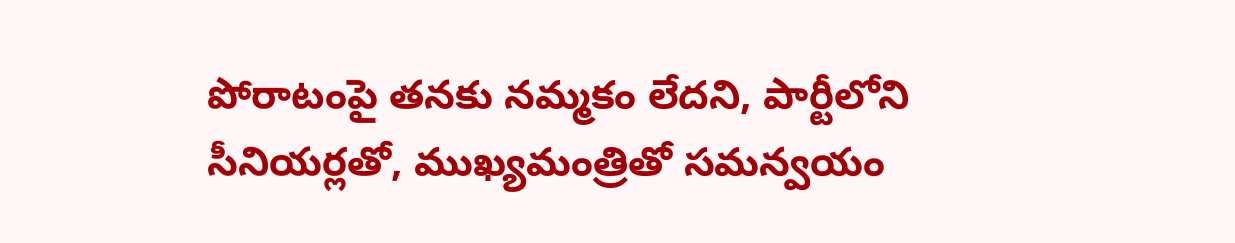పోరాటంపై తనకు నమ్మకం లేదని, పార్టీలోని సీనియర్లతో, ముఖ్యమంత్రితో సమన్వయం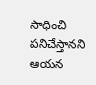సాధించి పనిచేస్తానని ఆయన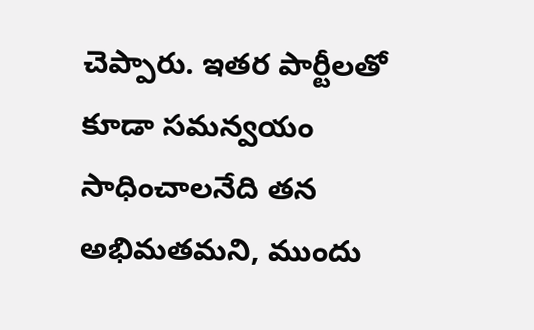చెప్పారు. ఇతర పార్టీలతో కూడా సమన్వయం సాధించాలనేది తన అభిమతమని, ముందు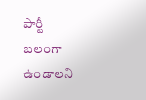పార్టీ బలంగా ఉండాలని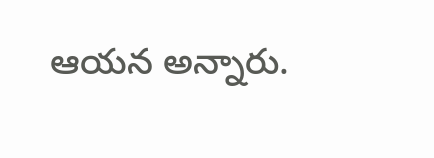ఆయన అన్నారు.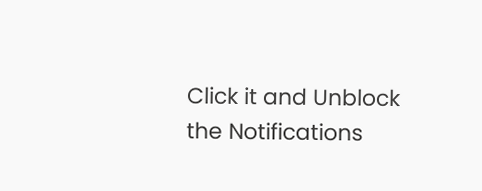Click it and Unblock the Notifications